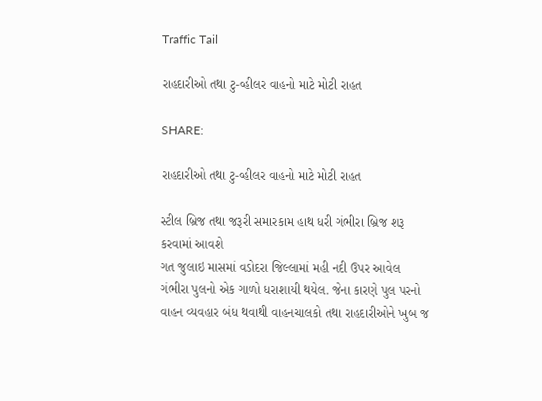Traffic Tail

રાહદારીઓ તથા ટુ-વ્હીલર વાહનો માટે મોટી રાહત

SHARE:

રાહદારીઓ તથા ટુ-વ્હીલર વાહનો માટે મોટી રાહત

સ્ટીલ બ્રિજ તથા જરૂરી સમારકામ હાથ ધરી ગંભીરા બ્રિજ શરૂ કરવામાં આવશે
ગત જુલાઇ માસમાં વડોદરા જિલ્લામાં મહી નદી ઉપર આવેલ ગંભીરા પુલનો એક ગાળો ધરાશાયી થયેલ. જેના કારણે પુલ પરનો વાહન વ્યવહાર બંધ થવાથી વાહનચાલકો તથા રાહદારીઓને ખુબ જ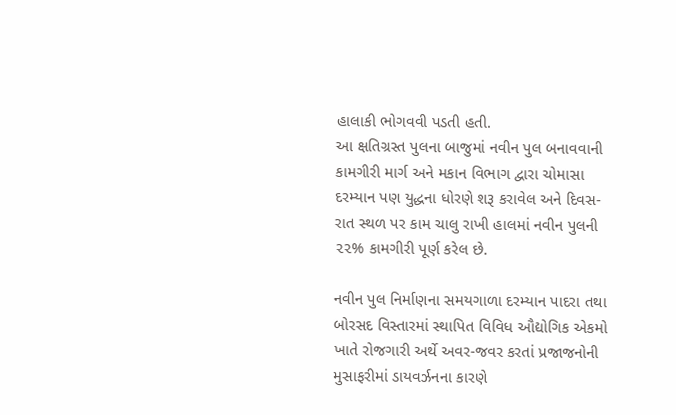હાલાકી ભોગવવી પડતી હતી.
આ ક્ષતિગ્રસ્ત પુલના બાજુમાં નવીન પુલ બનાવવાની કામગીરી માર્ગ અને મકાન વિભાગ દ્વારા ચોમાસા દરમ્યાન પણ યુદ્ધના ધોરણે શરૂ કરાવેલ અને દિવસ-રાત સ્થળ પર કામ ચાલુ રાખી હાલમાં નવીન પુલની ૨૨% કામગીરી પૂર્ણ કરેલ છે.

નવીન પુલ નિર્માણના સમયગાળા દરમ્યાન પાદરા તથા બોરસદ વિસ્તારમાં સ્થાપિત વિવિધ ઔદ્યોગિક એકમો ખાતે રોજગારી અર્થે અવર-જવર કરતાં પ્રજાજનોની મુસાફરીમાં ડાયવર્ઝનના કારણે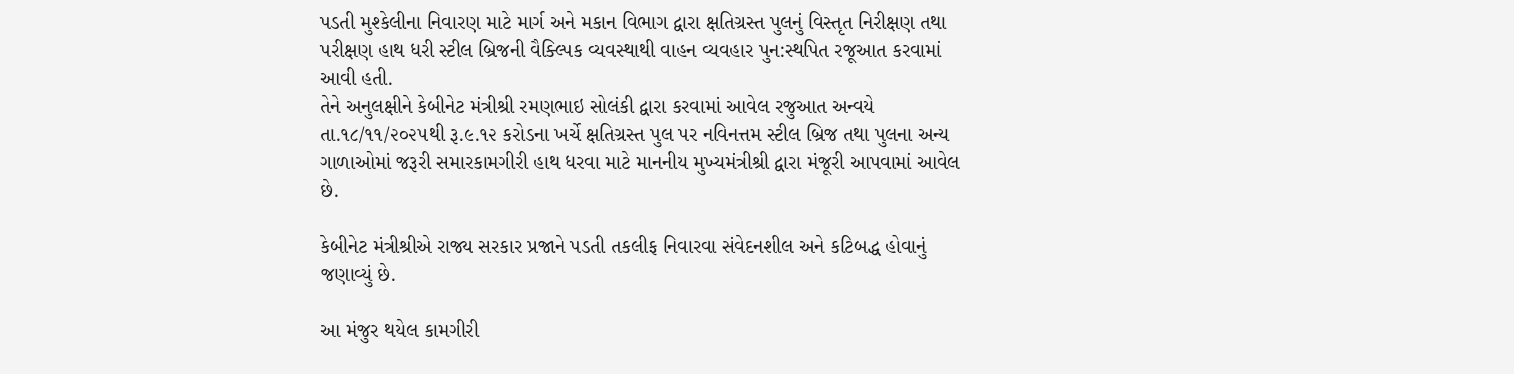પડતી મુશ્કેલીના નિવારણ માટે માર્ગ અને મકાન વિભાગ દ્વારા ક્ષતિગ્રસ્ત પુલનું વિસ્તૃત નિરીક્ષણ તથા પરીક્ષણ હાથ ધરી સ્ટીલ બ્રિજની વૈક્લ્પિક વ્યવસ્થાથી વાહન વ્યવહાર પુન:સ્થપિત રજૂઆત કરવામાં આવી હતી.
તેને અનુલક્ષીને કેબીનેટ મંત્રીશ્રી રમણભાઇ સોલંકી દ્વારા કરવામાં આવેલ રજુઆત અન્વયે તા.૧૮/૧૧/૨૦૨૫થી રૂ.૯.૧૨ કરોડના ખર્ચે ક્ષતિગ્રસ્ત પુલ પર નવિનત્તમ સ્ટીલ બ્રિજ તથા પુલના અન્ય ગાળાઓમાં જરૂરી સમારકામગીરી હાથ ધરવા માટે માનનીય મુખ્યમંત્રીશ્રી દ્વારા મંજૂરી આપવામાં આવેલ છે.

કેબીનેટ મંત્રીશ્રીએ રાજ્ય સરકાર પ્રજાને પડતી તકલીફ નિવારવા સંવેદનશીલ અને કટિબદ્ધ હોવાનું જણાવ્યું છે.

આ મંજુર થયેલ કામગીરી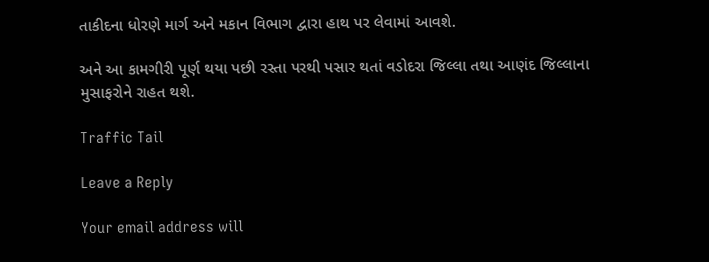તાકીદના ધોરણે માર્ગ અને મકાન વિભાગ દ્વારા હાથ પર લેવામાં આવશે.

અને આ કામગીરી પૂર્ણ થયા પછી રસ્તા પરથી પસાર થતાં વડોદરા જિલ્લા તથા આણંદ જિલ્લાના મુસાફરોને રાહત થશે.

Traffic Tail

Leave a Reply

Your email address will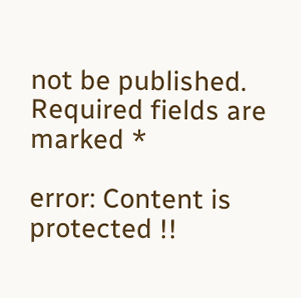not be published. Required fields are marked *

error: Content is protected !!